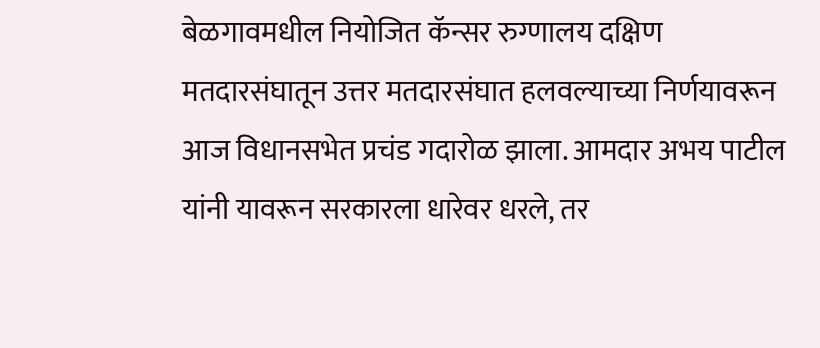बेळगावमधील नियोजित कॅन्सर रुग्णालय दक्षिण मतदारसंघातून उत्तर मतदारसंघात हलवल्याच्या निर्णयावरून आज विधानसभेत प्रचंड गदारोळ झाला. आमदार अभय पाटील यांनी यावरून सरकारला धारेवर धरले, तर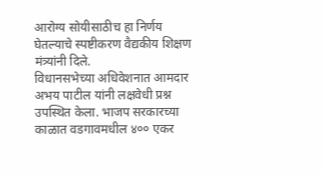आरोग्य सोयीसाठीच हा निर्णय घेतल्याचे स्पष्टीकरण वैद्यकीय शिक्षण मंत्र्यांनी दिले.
विधानसभेच्या अधिवेशनात आमदार अभय पाटील यांनी लक्षवेधी प्रश्न उपस्थित केला. भाजप सरकारच्या काळात वडगावमधील ४०० एकर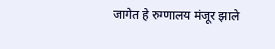जागेत हे रुग्णालय मंजूर झाले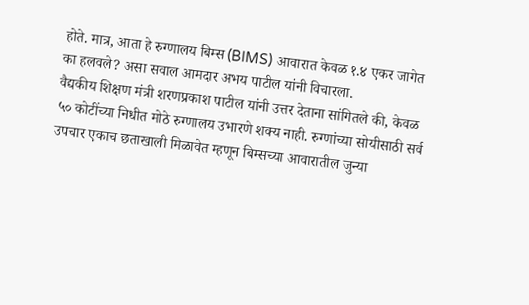होते. मात्र, आता हे रुग्णालय बिम्स (BIMS) आवारात केवळ १.४ एकर जागेत का हलवले? असा सवाल आमदार अभय पाटील यांनी विचारला.
वैद्यकीय शिक्षण मंत्री शरणप्रकाश पाटील यांनी उत्तर देताना सांगितले की, केवळ ५० कोटींच्या निधीत मोठे रुग्णालय उभारणे शक्य नाही. रुग्णांच्या सोयीसाठी सर्व उपचार एकाच छताखाली मिळावेत म्हणून बिम्सच्या आवारातील जुन्या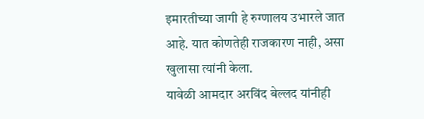इमारतीच्या जागी हे रुग्णालय उभारले जात आहे. यात कोणतेही राजकारण नाही, असा खुलासा त्यांनी केला.
यावेळी आमदार अरविंद बेल्लद यांनीही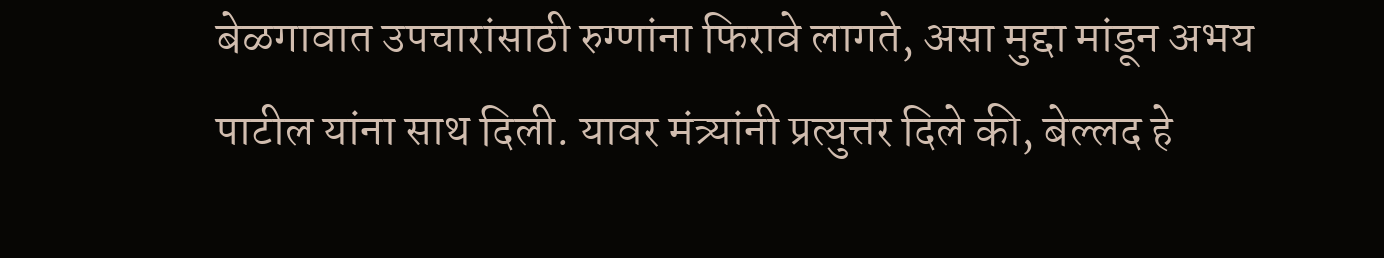बेळगावात उपचारांसाठी रुग्णांना फिरावे लागते, असा मुद्दा मांडून अभय पाटील यांना साथ दिली. यावर मंत्र्यांनी प्रत्युत्तर दिले की, बेल्लद हे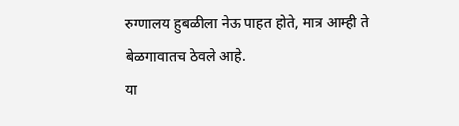रुग्णालय हुबळीला नेऊ पाहत होते, मात्र आम्ही ते बेळगावातच ठेवले आहे.
या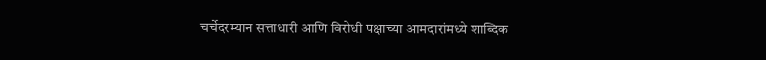चर्चेदरम्यान सत्ताधारी आणि विरोधी पक्षाच्या आमदारांमध्ये शाब्दिक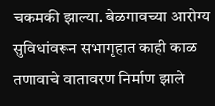चकमकी झाल्या. बेळगावच्या आरोग्य सुविधांवरून सभागृहात काही काळ तणावाचे वातावरण निर्माण झाले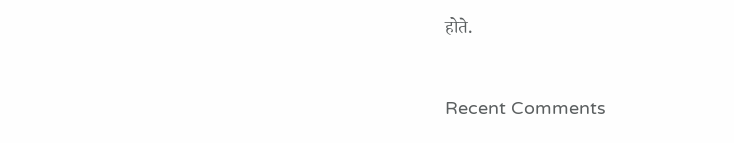होते.


Recent Comments